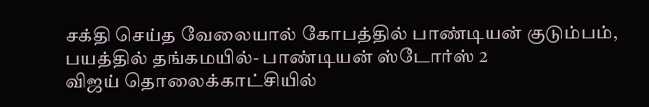சக்தி செய்த வேலையால் கோபத்தில் பாண்டியன் குடும்பம், பயத்தில் தங்கமயில்- பாண்டியன் ஸ்டோர்ஸ் 2
விஜய் தொலைக்காட்சியில்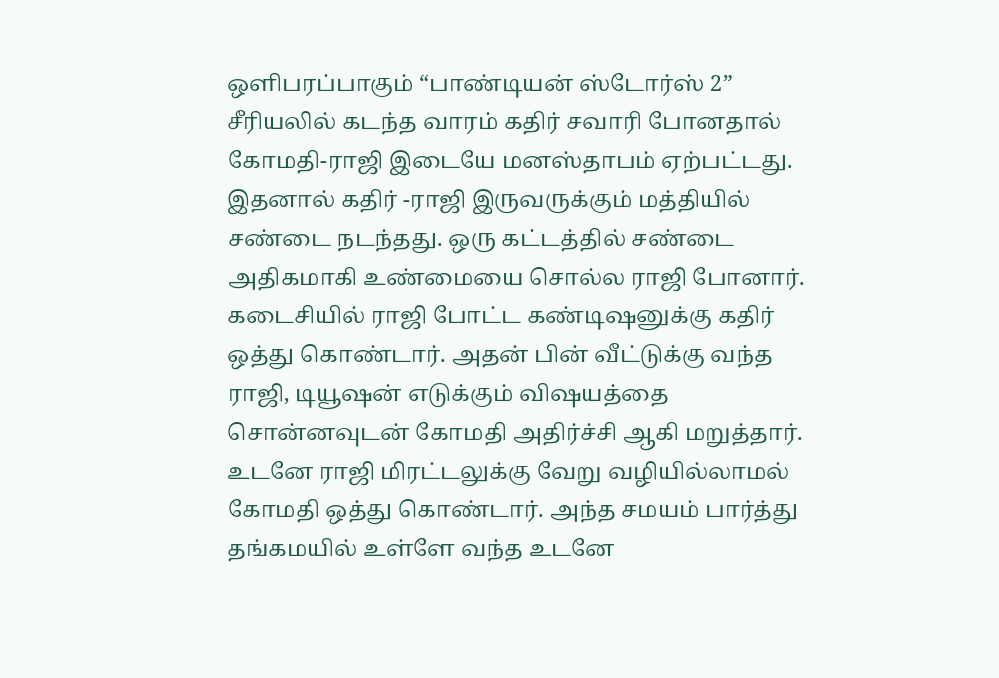ஒளிபரப்பாகும் “பாண்டியன் ஸ்டோர்ஸ் 2” சீரியலில் கடந்த வாரம் கதிர் சவாரி போனதால் கோமதி-ராஜி இடையே மனஸ்தாபம் ஏற்பட்டது. இதனால் கதிர் -ராஜி இருவருக்கும் மத்தியில் சண்டை நடந்தது. ஒரு கட்டத்தில் சண்டை அதிகமாகி உண்மையை சொல்ல ராஜி போனார். கடைசியில் ராஜி போட்ட கண்டிஷனுக்கு கதிர் ஒத்து கொண்டார். அதன் பின் வீட்டுக்கு வந்த ராஜி, டியூஷன் எடுக்கும் விஷயத்தை சொன்னவுடன் கோமதி அதிர்ச்சி ஆகி மறுத்தார். உடனே ராஜி மிரட்டலுக்கு வேறு வழியில்லாமல் கோமதி ஒத்து கொண்டார். அந்த சமயம் பார்த்து தங்கமயில் உள்ளே வந்த உடனே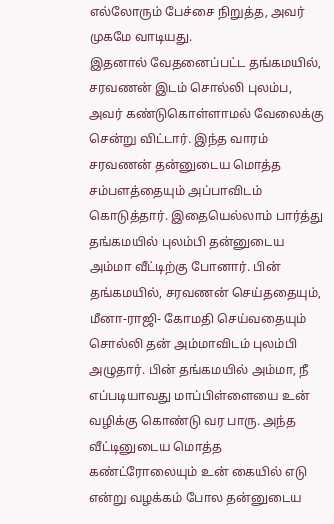எல்லோரும் பேச்சை நிறுத்த, அவர் முகமே வாடியது.
இதனால் வேதனைப்பட்ட தங்கமயில், சரவணன் இடம் சொல்லி புலம்ப, அவர் கண்டுகொள்ளாமல் வேலைக்கு சென்று விட்டார். இந்த வாரம் சரவணன் தன்னுடைய மொத்த சம்பளத்தையும் அப்பாவிடம் கொடுத்தார். இதையெல்லாம் பார்த்து தங்கமயில் புலம்பி தன்னுடைய அம்மா வீட்டிற்கு போனார். பின் தங்கமயில், சரவணன் செய்ததையும், மீனா-ராஜி- கோமதி செய்வதையும் சொல்லி தன் அம்மாவிடம் புலம்பி அழுதார். பின் தங்கமயில் அம்மா, நீ எப்படியாவது மாப்பிள்ளையை உன் வழிக்கு கொண்டு வர பாரு. அந்த வீட்டினுடைய மொத்த கண்ட்ரோலையும் உன் கையில் எடு என்று வழக்கம் போல தன்னுடைய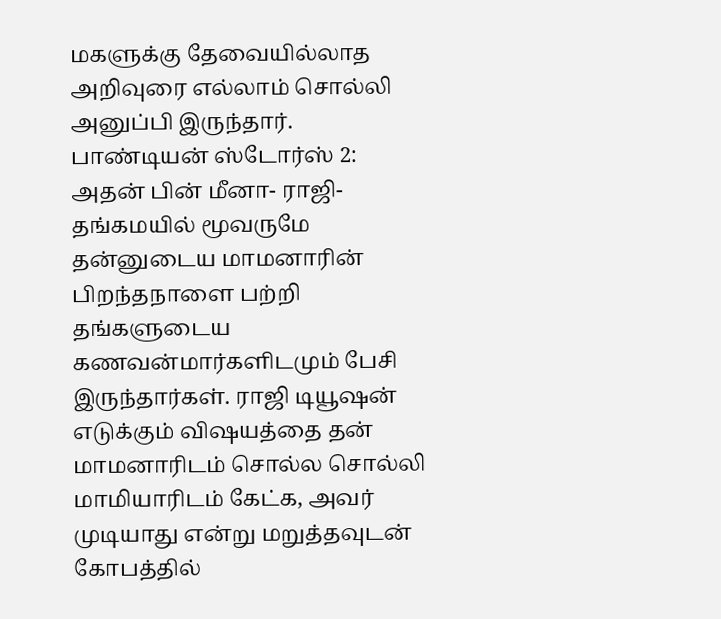மகளுக்கு தேவையில்லாத அறிவுரை எல்லாம் சொல்லி அனுப்பி இருந்தார்.
பாண்டியன் ஸ்டோர்ஸ் 2:
அதன் பின் மீனா- ராஜி- தங்கமயில் மூவருமே தன்னுடைய மாமனாரின் பிறந்தநாளை பற்றி தங்களுடைய கணவன்மார்களிடமும் பேசி இருந்தார்கள். ராஜி டியூஷன் எடுக்கும் விஷயத்தை தன் மாமனாரிடம் சொல்ல சொல்லி மாமியாரிடம் கேட்க, அவர் முடியாது என்று மறுத்தவுடன் கோபத்தில்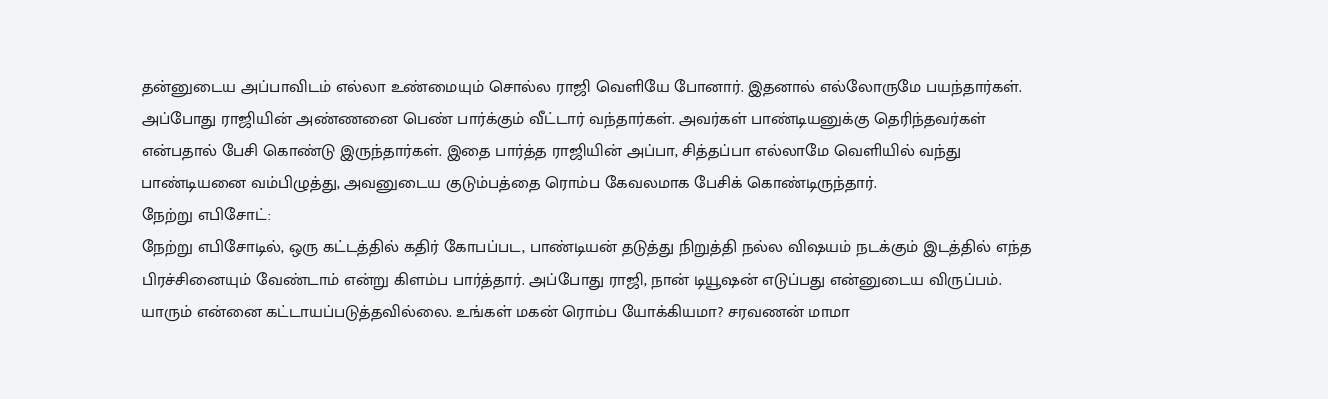தன்னுடைய அப்பாவிடம் எல்லா உண்மையும் சொல்ல ராஜி வெளியே போனார். இதனால் எல்லோருமே பயந்தார்கள். அப்போது ராஜியின் அண்ணனை பெண் பார்க்கும் வீட்டார் வந்தார்கள். அவர்கள் பாண்டியனுக்கு தெரிந்தவர்கள் என்பதால் பேசி கொண்டு இருந்தார்கள். இதை பார்த்த ராஜியின் அப்பா, சித்தப்பா எல்லாமே வெளியில் வந்து பாண்டியனை வம்பிழுத்து, அவனுடைய குடும்பத்தை ரொம்ப கேவலமாக பேசிக் கொண்டிருந்தார்.
நேற்று எபிசோட்:
நேற்று எபிசோடில், ஒரு கட்டத்தில் கதிர் கோபப்பட, பாண்டியன் தடுத்து நிறுத்தி நல்ல விஷயம் நடக்கும் இடத்தில் எந்த பிரச்சினையும் வேண்டாம் என்று கிளம்ப பார்த்தார். அப்போது ராஜி, நான் டியூஷன் எடுப்பது என்னுடைய விருப்பம். யாரும் என்னை கட்டாயப்படுத்தவில்லை. உங்கள் மகன் ரொம்ப யோக்கியமா? சரவணன் மாமா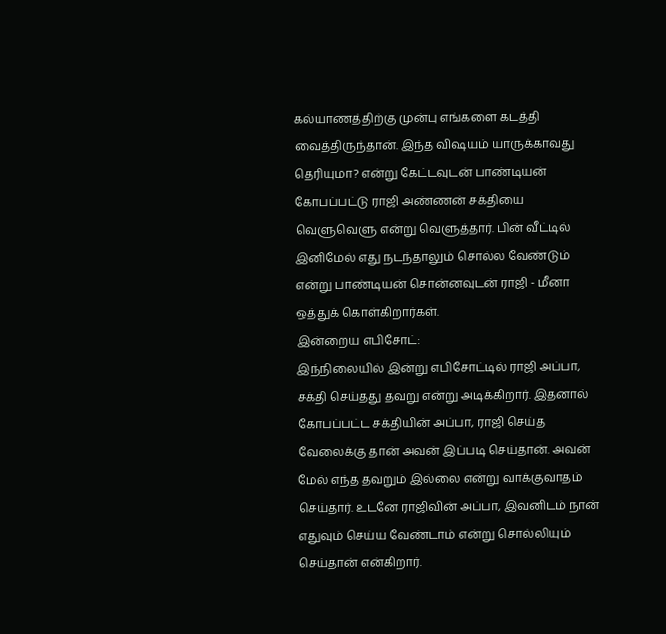கல்யாணத்திற்கு முன்பு எங்களை கடத்தி வைத்திருந்தான். இந்த விஷயம் யாருக்காவது தெரியுமா? என்று கேட்டவுடன் பாண்டியன் கோபப்பட்டு ராஜி அண்ணன் சக்தியை வெளுவெளு என்று வெளுத்தார். பின் வீட்டில் இனிமேல் எது நடந்தாலும் சொல்ல வேண்டும் என்று பாண்டியன் சொன்னவுடன் ராஜி - மீனா ஒத்துக் கொள்கிறார்கள்.
இன்றைய எபிசோட்:
இந்நிலையில் இன்று எபிசோட்டில் ராஜி அப்பா, சக்தி செய்தது தவறு என்று அடிக்கிறார். இதனால் கோபப்பட்ட சக்தியின் அப்பா, ராஜி செய்த வேலைக்கு தான் அவன் இப்படி செய்தான். அவன் மேல் எந்த தவறும் இல்லை என்று வாக்குவாதம் செய்தார். உடனே ராஜிவின் அப்பா, இவனிடம் நான் எதுவும் செய்ய வேண்டாம் என்று சொல்லியும் செய்தான் என்கிறார்.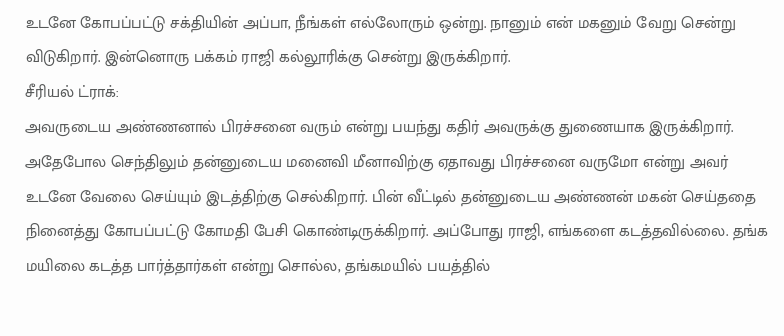உடனே கோபப்பட்டு சக்தியின் அப்பா, நீங்கள் எல்லோரும் ஒன்று. நானும் என் மகனும் வேறு சென்று விடுகிறார். இன்னொரு பக்கம் ராஜி கல்லூரிக்கு சென்று இருக்கிறார்.
சீரியல் ட்ராக்:
அவருடைய அண்ணனால் பிரச்சனை வரும் என்று பயந்து கதிர் அவருக்கு துணையாக இருக்கிறார். அதேபோல செந்திலும் தன்னுடைய மனைவி மீனாவிற்கு ஏதாவது பிரச்சனை வருமோ என்று அவர் உடனே வேலை செய்யும் இடத்திற்கு செல்கிறார். பின் வீட்டில் தன்னுடைய அண்ணன் மகன் செய்ததை நினைத்து கோபப்பட்டு கோமதி பேசி கொண்டிருக்கிறார். அப்போது ராஜி, எங்களை கடத்தவில்லை. தங்க மயிலை கடத்த பார்த்தார்கள் என்று சொல்ல, தங்கமயில் பயத்தில்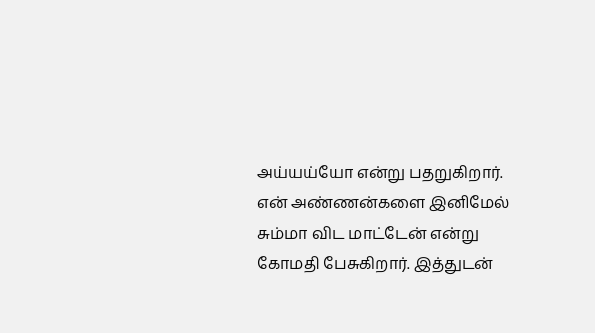அய்யய்யோ என்று பதறுகிறார். என் அண்ணன்களை இனிமேல் சும்மா விட மாட்டேன் என்று கோமதி பேசுகிறார். இத்துடன்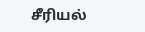சீரியல்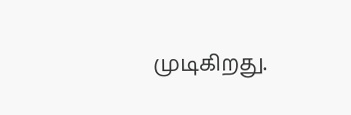முடிகிறது.